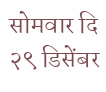सोमवार दि २९ डिसेंबर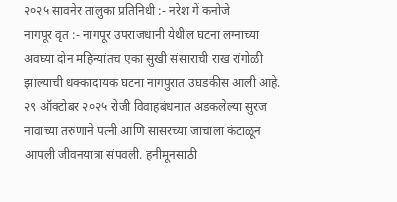२०२५ सावनेर तालुका प्रतिनिधी :- नरेश गें कनोजे
नागपूर वृत :- नागपूर उपराजधानी येथील घटना लग्नाच्या अवघ्या दोन महिन्यांतच एका सुखी संसाराची राख रांगोळी झाल्याची धक्कादायक घटना नागपुरात उघडकीस आली आहे. २९ ऑक्टोबर २०२५ रोजी विवाहबंधनात अडकलेल्या सुरज नावाच्या तरुणाने पत्नी आणि सासरच्या जाचाला कंटाळून आपली जीवनयात्रा संपवली. हनीमूनसाठी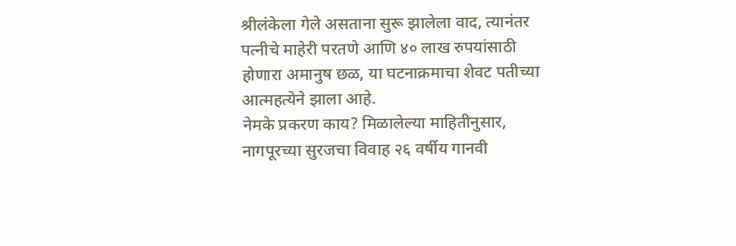श्रीलंकेला गेले असताना सुरू झालेला वाद, त्यानंतर पत्नीचे माहेरी परतणे आणि ४० लाख रुपयांसाठी होणारा अमानुष छळ, या घटनाक्रमाचा शेवट पतीच्या आत्महत्येने झाला आहे.
नेमके प्रकरण काय? मिळालेल्या माहितीनुसार, नागपूरच्या सुरजचा विवाह २६ वर्षीय गानवी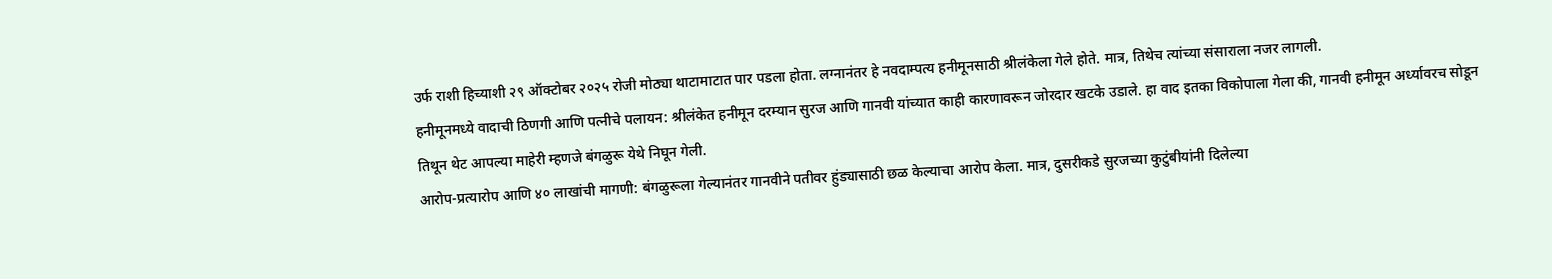उर्फ राशी हिच्याशी २९ ऑक्टोबर २०२५ रोजी मोठ्या थाटामाटात पार पडला होता. लग्नानंतर हे नवदाम्पत्य हनीमूनसाठी श्रीलंकेला गेले होते. मात्र, तिथेच त्यांच्या संसाराला नजर लागली.
हनीमूनमध्ये वादाची ठिणगी आणि पत्नीचे पलायन: श्रीलंकेत हनीमून दरम्यान सुरज आणि गानवी यांच्यात काही कारणावरून जोरदार खटके उडाले. हा वाद इतका विकोपाला गेला की, गानवी हनीमून अर्ध्यावरच सोडून तिथून थेट आपल्या माहेरी म्हणजे बंगळुरू येथे निघून गेली.
आरोप-प्रत्यारोप आणि ४० लाखांची मागणी: बंगळुरूला गेल्यानंतर गानवीने पतीवर हुंड्यासाठी छळ केल्याचा आरोप केला. मात्र, दुसरीकडे सुरजच्या कुटुंबीयांनी दिलेल्या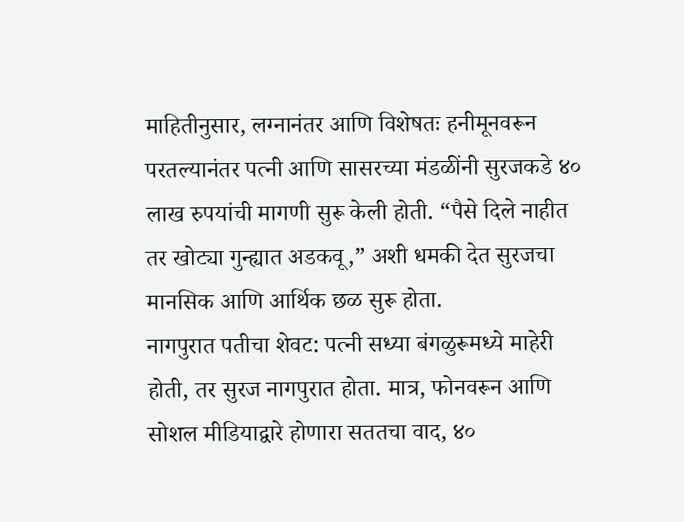माहितीनुसार, लग्नानंतर आणि विशेषतः हनीमूनवरून परतल्यानंतर पत्नी आणि सासरच्या मंडळींनी सुरजकडे ४० लाख रुपयांची मागणी सुरू केली होती. “पैसे दिले नाहीत तर खोट्या गुन्ह्यात अडकवू,” अशी धमकी देत सुरजचा मानसिक आणि आर्थिक छळ सुरू होता.
नागपुरात पतीचा शेवट: पत्नी सध्या बंगळुरूमध्ये माहेरी होती, तर सुरज नागपुरात होता. मात्र, फोनवरून आणि सोशल मीडियाद्वारे होणारा सततचा वाद, ४०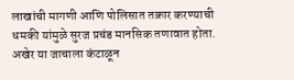लाखांची मागणी आणि पोलिसात तक्रार करण्याची धमकी यांमुळे सुरज प्रचंड मानसिक तणावात होता. अखेर या जाचाला कंटाळून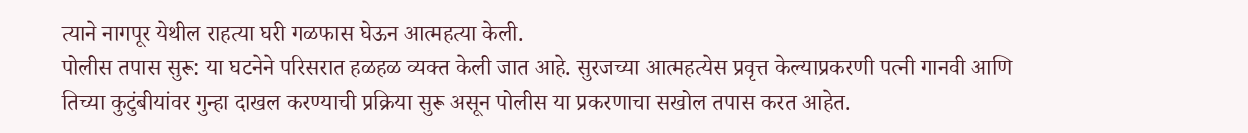त्याने नागपूर येथील राहत्या घरी गळफास घेऊन आत्महत्या केली.
पोलीस तपास सुरू: या घटनेने परिसरात हळहळ व्यक्त केली जात आहे. सुरजच्या आत्महत्येस प्रवृत्त केल्याप्रकरणी पत्नी गानवी आणि तिच्या कुटुंबीयांवर गुन्हा दाखल करण्याची प्रक्रिया सुरू असून पोलीस या प्रकरणाचा सखोल तपास करत आहेत.